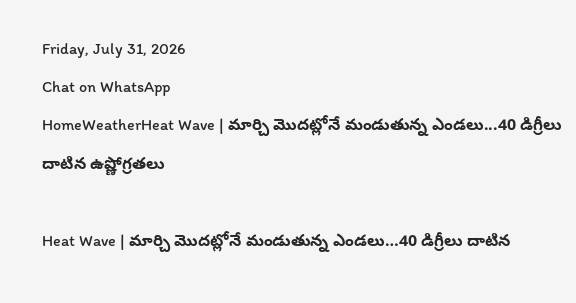Friday, July 31, 2026
Chat on WhatsApp
HomeWeatherHeat Wave | మార్చి మొదట్లోనే మండుతున్న ఎండలు...40 డిగ్రీలు దాటిన ఉష్ణోగ్రతలు

Heat Wave | మార్చి మొదట్లోనే మండుతున్న ఎండలు…40 డిగ్రీలు దాటిన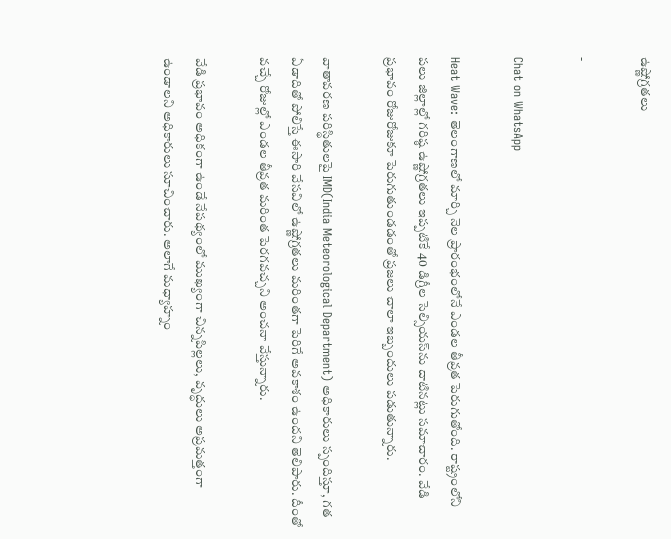ఉష్ణోగ్రతలు

-

Chat on WhatsApp

Heat Wave: తెలంగాణలో మార్చి నెల ప్రారంభంలోనే ఎండల తీవ్రత పెరుగుతోంది. రాష్ట్రంలోని పలు జిల్లాల్లో గరిష్ఠ ఉష్ణోగ్రతలు ఇప్పటికే 40 డిగ్రీల సెల్సియస్‌ను దాటినట్లు సమాచారం. వేడి ప్రభావం రోజురోజుకూ పెరుగుతుండడంతో ప్రజలు చాలా ఇబ్బందులు పడుతున్నారు.

వాతావరణ పరిస్థితులపై IMD(India Meteorological Department) అధికారులు స్పందిస్తూ, గత ఏడాదితో పోలిస్తే ఈసారి వేసవిలో ఉష్ణోగ్రతలు మరింతగా పెరిగే అవకాశం ఉందని తెలిపారు. దీంతో వచ్చే రోజుల్లో ఎండల తీవ్రత మరింత పెరగవచ్చని అంచనా వేస్తున్నారు.

వేడి ప్రభావం అధికంగా ఉండే నేపథ్యంలో ముఖ్యంగా చిన్నపిల్లలు, వృద్ధులు అప్రమత్తంగా ఉండాలని అధికారులు సూచించారు. అలాగే మధ్యాహ్నం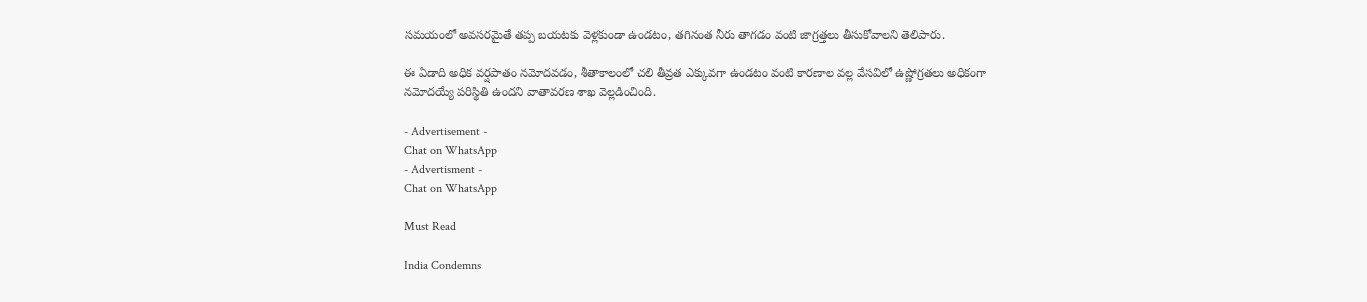సమయంలో అవసరమైతే తప్ప బయటకు వెళ్లకుండా ఉండటం, తగినంత నీరు తాగడం వంటి జాగ్రత్తలు తీసుకోవాలని తెలిపారు.

ఈ ఏడాది అధిక వర్షపాతం నమోదవడం, శీతాకాలంలో చలి తీవ్రత ఎక్కువగా ఉండటం వంటి కారణాల వల్ల వేసవిలో ఉష్ణోగ్రతలు అధికంగా నమోదయ్యే పరిస్థితి ఉందని వాతావరణ శాఖ వెల్లడించింది.

- Advertisement -
Chat on WhatsApp
- Advertisment -
Chat on WhatsApp

Must Read

India Condemns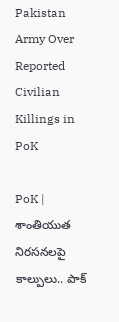Pakistan Army Over Reported Civilian Killings in PoK

PoK | శాంతియుత నిరసనలపై కాల్పులు.. పాక్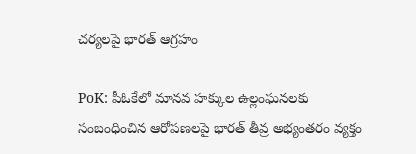చర్యలపై భారత్ ఆగ్రహం

PoK: పీఓకేలో మానవ హక్కుల ఉల్లంఘనలకు సంబంధించిన ఆరోపణలపై భారత్ తీవ్ర అభ్యంతరం వ్యక్తం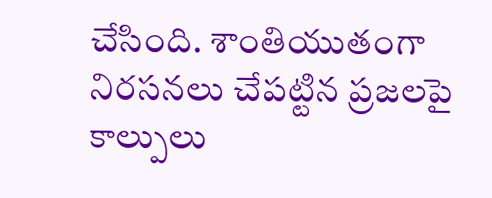చేసింది. శాంతియుతంగా నిరసనలు చేపట్టిన ప్రజలపై కాల్పులు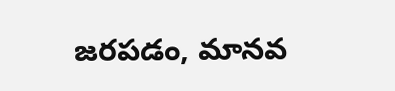జరపడం, మానవ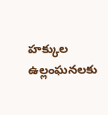హక్కుల ఉల్లంఘనలకు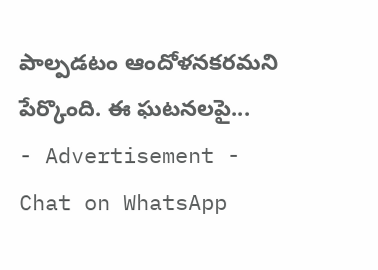పాల్పడటం ఆందోళనకరమని పేర్కొంది. ఈ ఘటనలపై...
- Advertisement -
Chat on WhatsApp